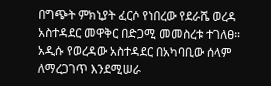በግጭት ምክኒያት ፈርሶ የነበረው የደራሼ ወረዳ አስተዳደር መዋቅር በድጋሚ መመስረቱ ተገለፀ። አዲሱ የወረዳው አስተዳደር በአካባቢው ሰላም ለማረጋገጥ እንደሚሠራ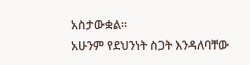አስታውቋል።
አሁንም የደህንነት ስጋት እንዳለባቸው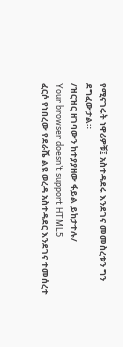የሚናገሩት ነዋሪዎቹ፤ አስተዳደሩ እንደገና መመስረቱን ግን ደግፈውታል።
/ዝርዝር ዘገባውን ከተያያዘው ፋይል ይከታተሉ/
Your browser doesn’t support HTML5
ፈርሶ የነበረው የደራሼ ልዩ ወረዳ አስተዳደር እንደገና ተመሰረተ